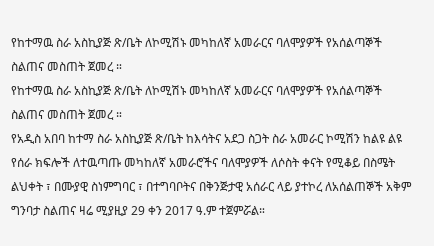የከተማዉ ስራ አስኪያጅ ጽ/ቤት ለኮሚሽኑ መካከለኛ አመራርና ባለሞያዎች የአሰልጣኞች ስልጠና መስጠት ጀመረ ።
የከተማዉ ስራ አስኪያጅ ጽ/ቤት ለኮሚሽኑ መካከለኛ አመራርና ባለሞያዎች የአሰልጣኞች ስልጠና መስጠት ጀመረ ።
የአዲስ አበባ ከተማ ስራ አስኪያጅ ጽ/ቤት ከእሳትና አደጋ ስጋት ስራ አመራር ኮሚሽን ከልዩ ልዩ የሰራ ክፍሎች ለተዉጣጡ መካከለኛ አመራሮችና ባለሞያዎች ለሶስት ቀናት የሚቆይ በስሜት ልህቀት ፣ በሙያዊ ስነምግባር ፣ በተግባቦትና በቅንጅታዊ አሰራር ላይ ያተኮረ ለአሰልጠኞች አቅም ግንባታ ስልጠና ዛሬ ሚያዚያ 29 ቀን 2017 ዓ.ም ተጀምሯል።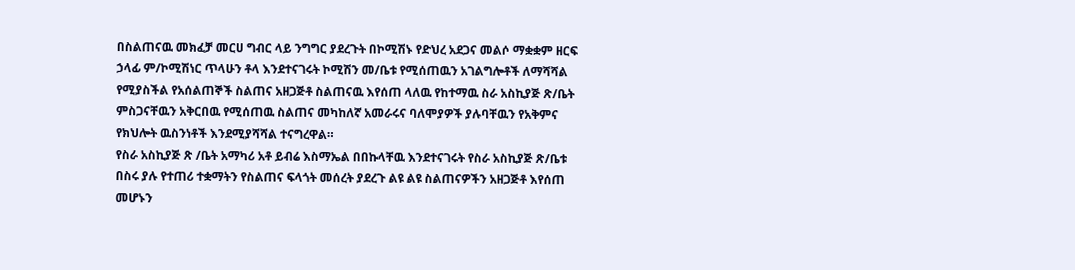በስልጠናዉ መክፈቻ መርሀ ግብር ላይ ንግግር ያደረጉት በኮሚሽኑ የድህረ አደጋና መልሶ ማቋቋም ዘርፍ ኃላፊ ም/ኮሚሽነር ጥላሁን ቶላ እንደተናገሩት ኮሚሽን መ/ቤቱ የሚሰጠዉን አገልግሎቶች ለማሻሻል የሚያስችል የአሰልጠኞች ስልጠና አዘጋጅቶ ስልጠናዉ እየሰጠ ላለዉ የከተማዉ ስራ አስኪያጅ ጽ/ቤት ምስጋናቸዉን አቅርበዉ የሚሰጠዉ ስልጠና መካከለኛ አመራሩና ባለሞያዎች ያሉባቸዉን የአቅምና የክህሎት ዉስንነቶች እንደሚያሻሻል ተናግረዋል።
የስራ አስኪያጅ ጽ /ቤት አማካሪ አቶ ይብሬ እስማኤል በበኩላቸዉ እንደተናገሩት የስራ አስኪያጅ ጽ/ቤቱ በስሩ ያሉ የተጠሪ ተቋማትን የስልጠና ፍላጎት መሰረት ያደረጉ ልዩ ልዩ ስልጠናዎችን አዘጋጅቶ እየሰጠ መሆኑን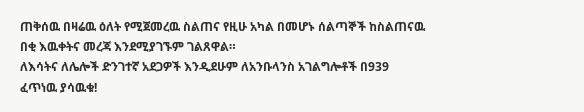ጠቅሰዉ በዛሬዉ ዕለት የሚጀመረዉ ስልጠና የዚሁ አካል በመሆኑ ሰልጣኞች ከስልጠናዉ በቂ እዉቀትና መረጃ እንደሚያገኙም ገልጸዋል።
ለእሳትና ለሌሎች ድንገተኛ አደጋዎች እንዲደሁም ለአንቡላንስ አገልግሎቶች በ939 ፈጥነዉ ያሳዉቁ!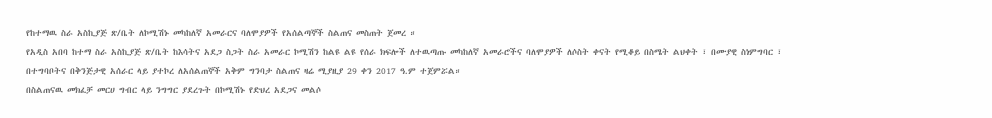የከተማዉ ስራ አስኪያጅ ጽ/ቤት ለኮሚሽኑ መካከለኛ አመራርና ባለሞያዎች የአሰልጣኞች ስልጠና መስጠት ጀመረ ።
የአዲስ አበባ ከተማ ስራ አስኪያጅ ጽ/ቤት ከእሳትና አደጋ ስጋት ስራ አመራር ኮሚሽን ከልዩ ልዩ የሰራ ክፍሎች ለተዉጣጡ መካከለኛ አመራሮችና ባለሞያዎች ለሶስት ቀናት የሚቆይ በስሜት ልህቀት ፣ በሙያዊ ስነምግባር ፣ በተግባቦትና በቅንጅታዊ አሰራር ላይ ያተኮረ ለአሰልጠኞች አቅም ግንባታ ስልጠና ዛሬ ሚያዚያ 29 ቀን 2017 ዓ.ም ተጀምሯል።
በስልጠናዉ መክፈቻ መርሀ ግብር ላይ ንግግር ያደረጉት በኮሚሽኑ የድህረ አደጋና መልሶ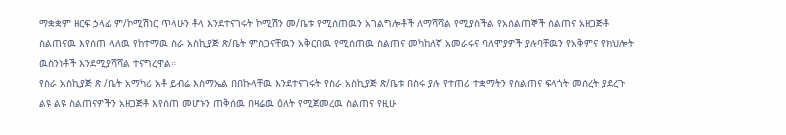ማቋቋም ዘርፍ ኃላፊ ም/ኮሚሽነር ጥላሁን ቶላ እንደተናገሩት ኮሚሽን መ/ቤቱ የሚሰጠዉን አገልግሎቶች ለማሻሻል የሚያስችል የአሰልጠኞች ስልጠና አዘጋጅቶ ስልጠናዉ እየሰጠ ላለዉ የከተማዉ ስራ አስኪያጅ ጽ/ቤት ምስጋናቸዉን አቅርበዉ የሚሰጠዉ ስልጠና መካከለኛ አመራሩና ባለሞያዎች ያሉባቸዉን የአቅምና የክህሎት ዉስንነቶች እንደሚያሻሻል ተናግረዋል።
የስራ አስኪያጅ ጽ /ቤት አማካሪ አቶ ይብሬ እስማኤል በበኩላቸዉ እንደተናገሩት የስራ አስኪያጅ ጽ/ቤቱ በስሩ ያሉ የተጠሪ ተቋማትን የስልጠና ፍላጎት መሰረት ያደረጉ ልዩ ልዩ ስልጠናዎችን አዘጋጅቶ እየሰጠ መሆኑን ጠቅሰዉ በዛሬዉ ዕለት የሚጀመረዉ ስልጠና የዚሁ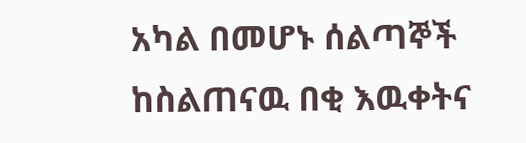አካል በመሆኑ ሰልጣኞች ከስልጠናዉ በቂ እዉቀትና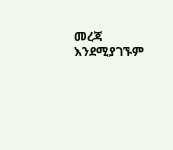መረጃ እንደሚያገኙም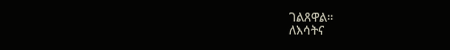ገልጸዋል።
ለእሳትና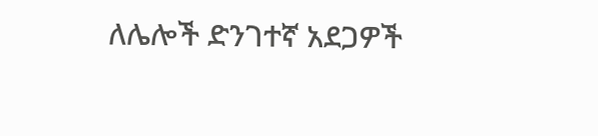ለሌሎች ድንገተኛ አደጋዎች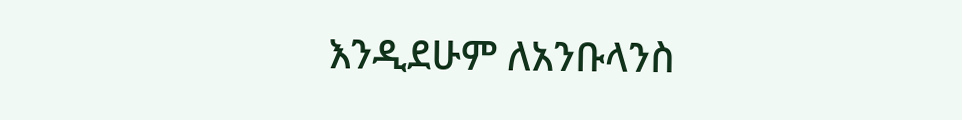እንዲደሁም ለአንቡላንስ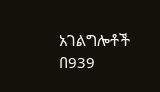አገልግሎቶች በ939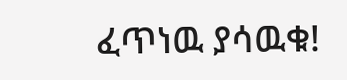ፈጥነዉ ያሳዉቁ!